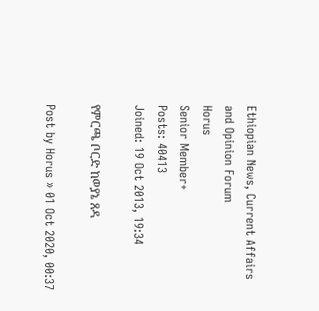Ethiopian News, Current Affairs and Opinion Forum
Horus
Senior Member+
Posts: 40413
Joined: 19 Oct 2013, 19:34

የምርጫ ቦርድ ከወያኔ ጸዳ

Post by Horus » 01 Oct 2020, 00:37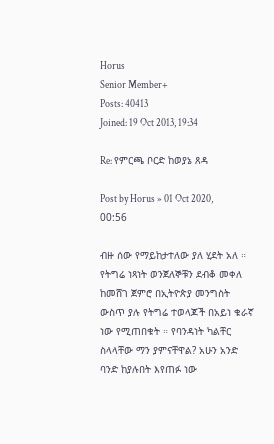Horus
Senior Member+
Posts: 40413
Joined: 19 Oct 2013, 19:34

Re: የምርጫ ቦርድ ከወያኔ ጸዳ

Post by Horus » 01 Oct 2020, 00:56

ብዙ ሰው የማይከታተለው ያለ ሂደት አለ ። የትግሬ ነጻነት ወንጀለኞቹን ደብቆ መቀለ ከመሸገ ጀምሮ በኢትዮጵያ መንግስት ውስጥ ያሉ የትግሬ ተወላጆች በአይነ ቁራኛ ነው የሚጠበቁት ። የባንዳነት ካልቸር ስላላቸው ማን ያምናቸዋል? አሁን አንድ ባንድ ከያሉበት እየጠፉ ነው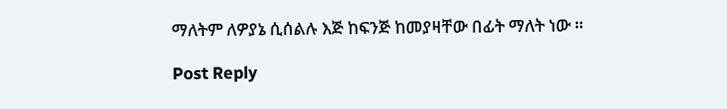ማለትም ለዎያኔ ሲሰልሉ እጅ ከፍንጅ ከመያዛቸው በፊት ማለት ነው ።

Post Reply